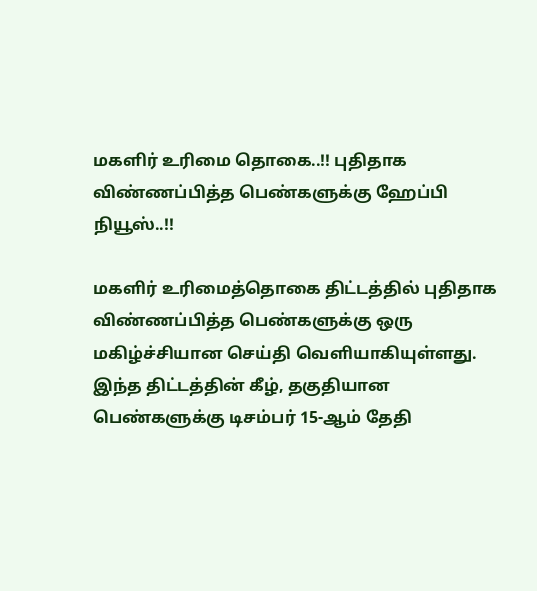மகளிர் உரிமை தொகை..!! புதிதாக விண்ணப்பித்த பெண்களுக்கு ஹேப்பி நியூஸ்..!!

மகளிர் உரிமைத்தொகை திட்டத்தில் புதிதாக விண்ணப்பித்த பெண்களுக்கு ஒரு மகிழ்ச்சியான செய்தி வெளியாகியுள்ளது. இந்த திட்டத்தின் கீழ், தகுதியான பெண்களுக்கு டிசம்பர் 15-ஆம் தேதி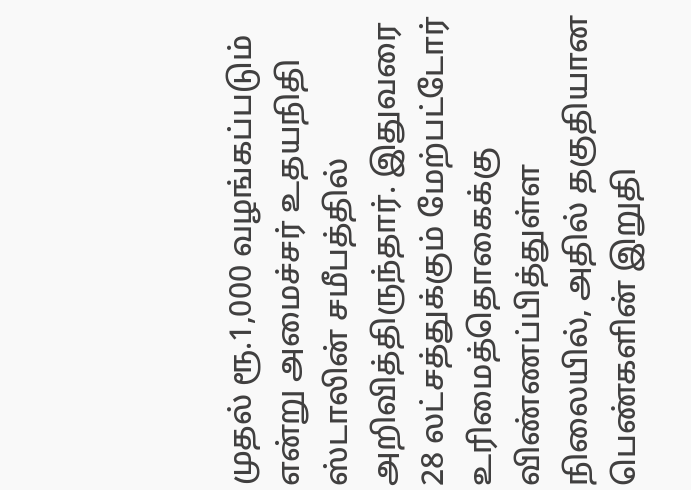முதல் ரூ.1,000 வழங்கப்படும் என்று அமைச்சர் உதயநிதி ஸ்டாலின் சமீபத்தில் அறிவித்திருந்தார். இதுவரை 28 லட்சத்துக்கும் மேற்பட்டோர் உரிமைத்தொகைக்கு விண்ணப்பித்துள்ள நிலையில், அதில் தகுதியான பெண்களின் இறுதி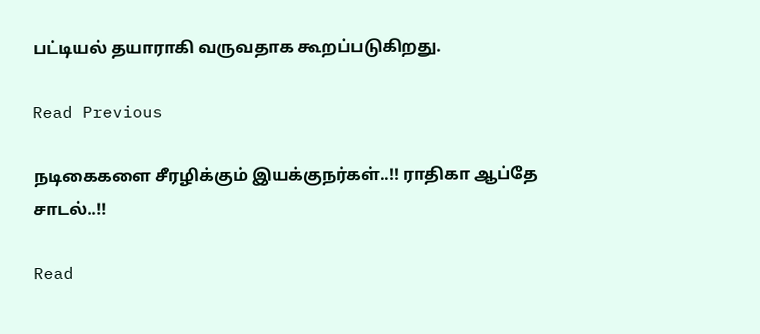பட்டியல் தயாராகி வருவதாக கூறப்படுகிறது.

Read Previous

நடிகைகளை சீரழிக்கும் இயக்குநர்கள்..!! ராதிகா ஆப்தே சாடல்..!!

Read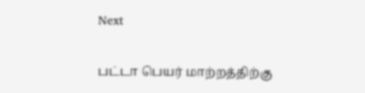Next

பட்டா பெயர் மாற்றத்திற்கு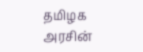தமிழக அரசின்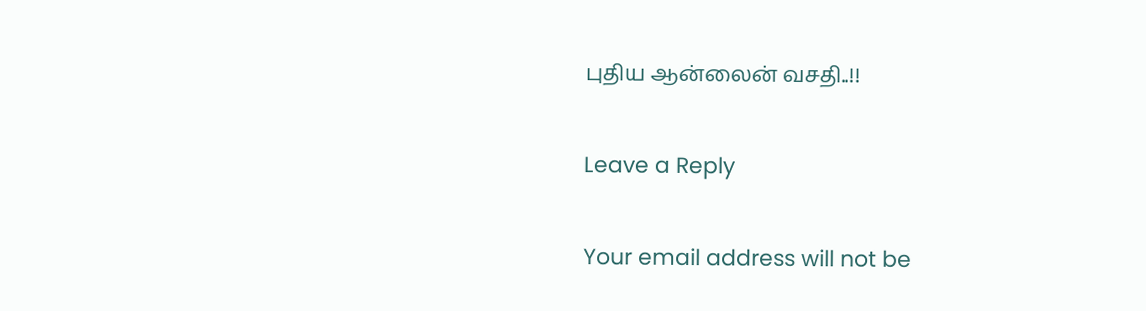புதிய ஆன்லைன் வசதி..!!

Leave a Reply

Your email address will not be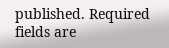published. Required fields are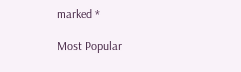marked *

Most Popular